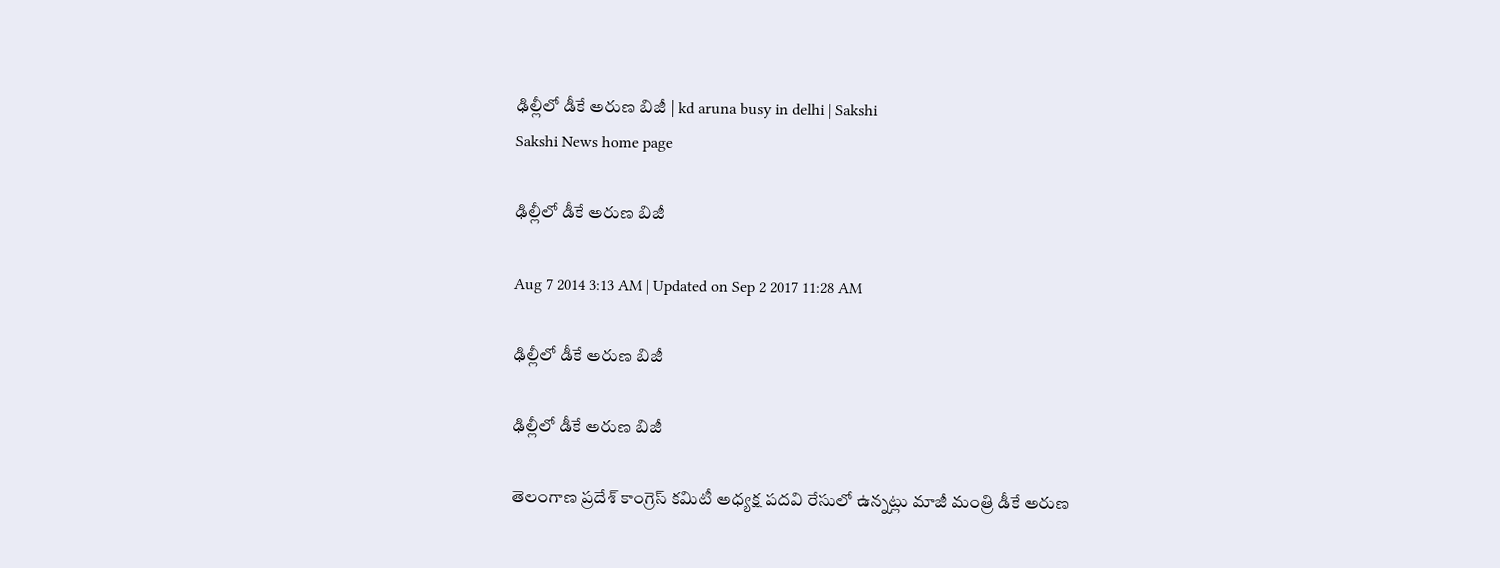ఢిల్లీలో డీకే అరుణ బిజీ | kd aruna busy in delhi | Sakshi
Sakshi News home page

ఢిల్లీలో డీకే అరుణ బిజీ

Aug 7 2014 3:13 AM | Updated on Sep 2 2017 11:28 AM

ఢిల్లీలో డీకే అరుణ బిజీ

ఢిల్లీలో డీకే అరుణ బిజీ

తెలంగాణ ప్రదేశ్ కాంగ్రెస్ కమిటీ అధ్యక్ష పదవి రేసులో ఉన్నట్లు మాజీ మంత్రి డీకే అరుణ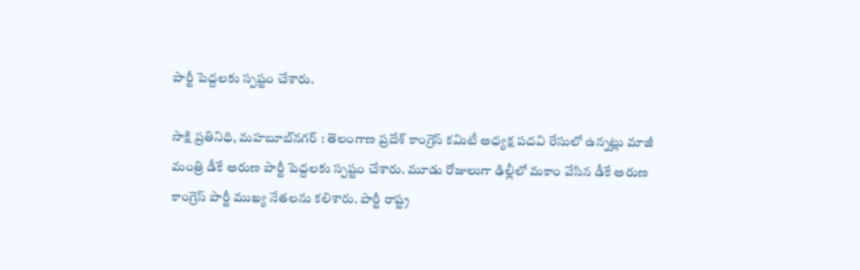పార్టీ పెద్దలకు స్పష్టం చేశారు.

సాక్షి ప్రతినిధి, మహబూబ్‌నగర్ : తెలంగాణ ప్రదేశ్ కాంగ్రెస్ కమిటీ అధ్యక్ష పదవి రేసులో ఉన్నట్లు మాజీ మంత్రి డీకే అరుణ పార్టీ పెద్దలకు స్పష్టం చేశారు. మూడు రోజులుగా ఢిల్లీలో మకాం వేసిన డీకే అరుణ కాంగ్రెస్ పార్టీ ముఖ్య నేతలను కలిశారు. పార్టీ రాష్ట్ర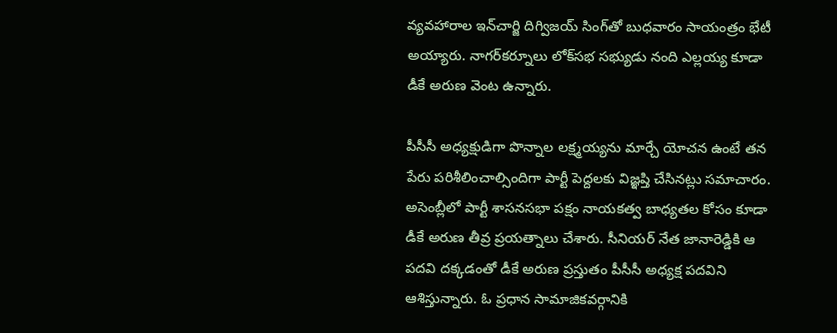వ్యవహారాల ఇన్‌చార్జి దిగ్విజయ్ సింగ్‌తో బుధవారం సాయంత్రం భేటీ అయ్యారు. నాగర్‌కర్నూలు లోక్‌సభ సభ్యుడు నంది ఎల్లయ్య కూడా డీకే అరుణ వెంట ఉన్నారు.

పీసీసీ అధ్యక్షుడిగా పొన్నాల లక్ష్మయ్యను మార్చే యోచన ఉంటే తన పేరు పరిశీలించాల్సిందిగా పార్టీ పెద్దలకు విజ్ఞప్తి చేసినట్లు సమాచారం. అసెంబ్లీలో పార్టీ శాసనసభా పక్షం నాయకత్వ బాధ్యతల కోసం కూడా డీకే అరుణ తీవ్ర ప్రయత్నాలు చేశారు. సీనియర్ నేత జానారెడ్డికి ఆ పదవి దక్కడంతో డీకే అరుణ ప్రస్తుతం పీసీసీ అధ్యక్ష పదవిని ఆశిస్తున్నారు. ఓ ప్రధాన సామాజికవర్గానికి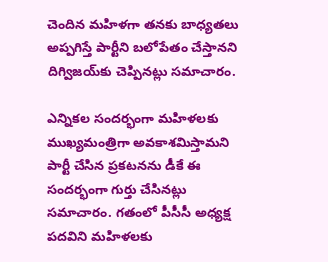చెందిన మహిళగా తనకు బాధ్యతలు అప్పగిస్తే పార్టీని బలోపేతం చేస్తానని దిగ్విజయ్‌కు చెప్పినట్లు సమాచారం.

ఎన్నికల సందర్భంగా మహిళలకు ముఖ్యమంత్రిగా అవకాశమిస్తామని పార్టీ చేసిన ప్రకటనను డీకే ఈ సందర్భంగా గుర్తు చేసినట్లు సమాచారం. గతంలో పీసీసీ అధ్యక్ష పదవిని మహిళలకు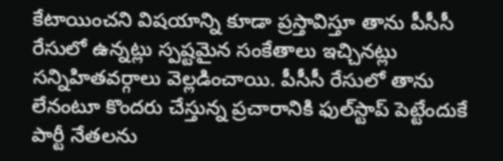కేటాయించని విషయాన్ని కూడా ప్రస్తావిస్తూ తాను పీసీసీ రేసులో ఉన్నట్లు స్పష్టమైన సంకేతాలు ఇచ్చినట్లు సన్నిహితవర్గాలు వెల్లడించాయి. పీసీసీ రేసులో తాను లేనంటూ కొందరు చేస్తున్న ప్రచారానికి ఫుల్‌స్టాప్ పెట్టేందుకే పార్టీ నేతలను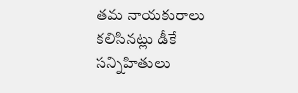తమ నాయకురాలు కలిసినట్లు డీకే సన్నిహితులు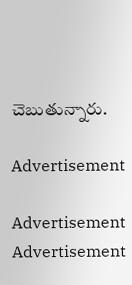చెబుతున్నారు.

Advertisement

Advertisement
Advertisement